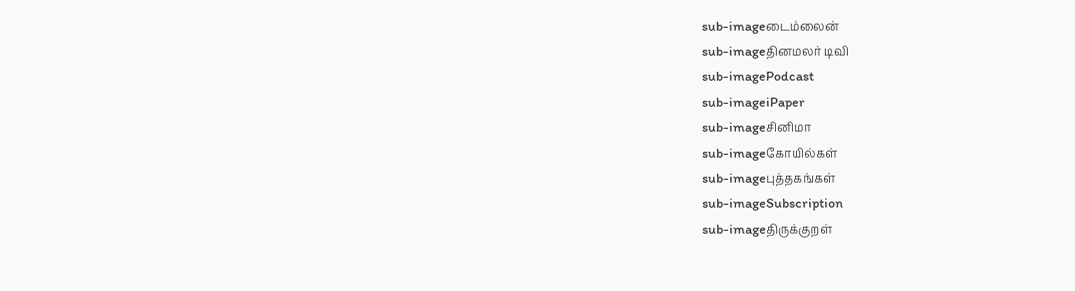sub-imageடைம்லைன்
sub-imageதினமலர் டிவி
sub-imagePodcast
sub-imageiPaper
sub-imageசினிமா
sub-imageகோயில்கள்
sub-imageபுத்தகங்கள்
sub-imageSubscription
sub-imageதிருக்குறள்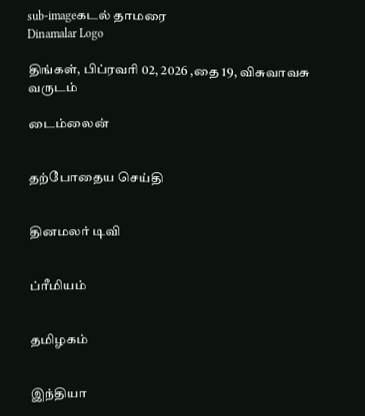sub-imageகடல் தாமரை
Dinamalar Logo

திங்கள், பிப்ரவரி 02, 2026 ,தை 19, விசுவாவசு வருடம்

டைம்லைன்


தற்போதைய செய்தி


தினமலர் டிவி


ப்ரீமியம்


தமிழகம்


இந்தியா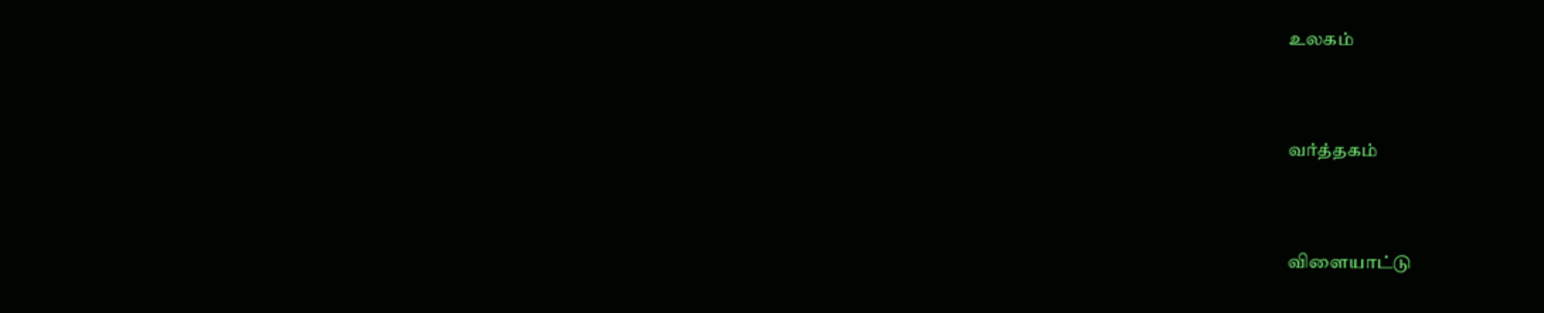உலகம்


வர்த்தகம்


விளையாட்டு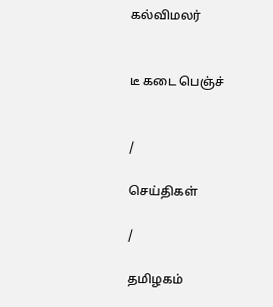கல்விமலர்


டீ கடை பெஞ்ச்


/

செய்திகள்

/

தமிழகம்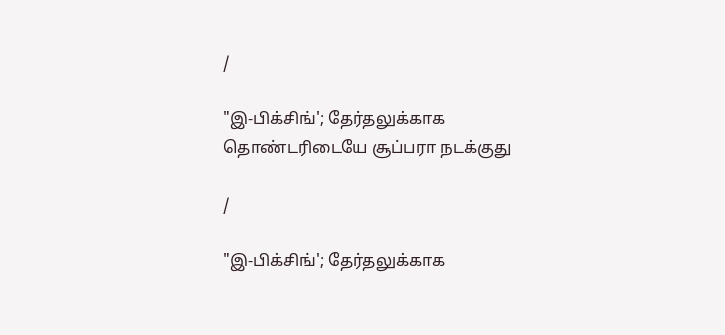/

"இ-பிக்சிங்'; தேர்தலுக்காக தொண்டரிடையே சூப்பரா நடக்குது

/

"இ-பிக்சிங்'; தேர்தலுக்காக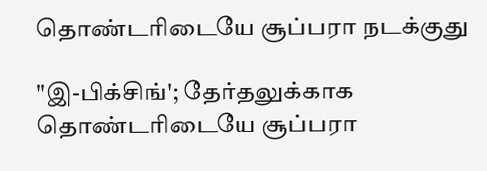தொண்டரிடையே சூப்பரா நடக்குது

"இ-பிக்சிங்'; தேர்தலுக்காக தொண்டரிடையே சூப்பரா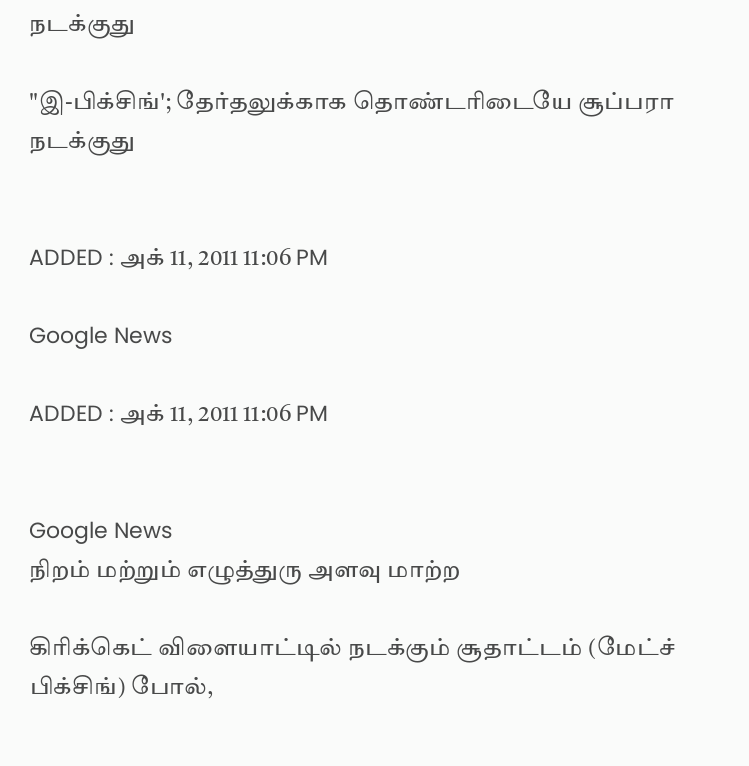நடக்குது

"இ-பிக்சிங்'; தேர்தலுக்காக தொண்டரிடையே சூப்பரா நடக்குது


ADDED : அக் 11, 2011 11:06 PM

Google News

ADDED : அக் 11, 2011 11:06 PM


Google News
நிறம் மற்றும் எழுத்துரு அளவு மாற்ற

கிரிக்கெட் விளையாட்டில் நடக்கும் சூதாட்டம் (மேட்ச் பிக்சிங்) போல்,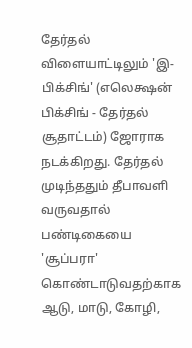தேர்தல் விளையாட்டிலும் 'இ-பிக்சிங்' (எலெக்ஷன் பிக்சிங் - தேர்தல் சூதாட்டம்) ஜோராக நடக்கிறது. தேர்தல் முடிந்ததும் தீபாவளி வருவதால் பண்டிகையை 'சூப்பரா' கொண்டாடுவதற்காக ஆடு, மாடு, கோழி,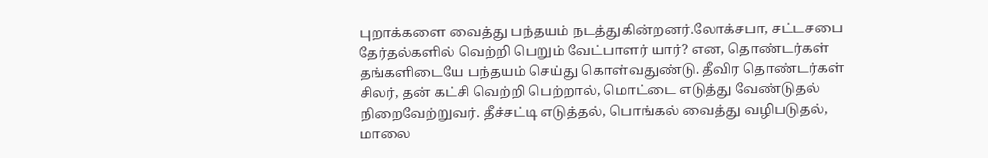புறாக்களை வைத்து பந்தயம் நடத்துகின்றனர்.லோக்சபா, சட்டசபை தேர்தல்களில் வெற்றி பெறும் வேட்பாளர் யார்? என, தொண்டர்கள் தங்களிடையே பந்தயம் செய்து கொள்வதுண்டு. தீவிர தொண்டர்கள் சிலர், தன் கட்சி வெற்றி பெற்றால், மொட்டை எடுத்து வேண்டுதல் நிறைவேற்றுவர். தீச்சட்டி எடுத்தல், பொங்கல் வைத்து வழிபடுதல், மாலை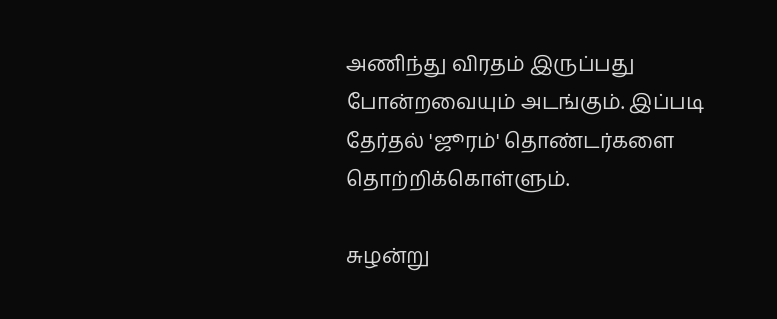அணிந்து விரதம் இருப்பது போன்றவையும் அடங்கும். இப்படி தேர்தல் 'ஜூரம்' தொண்டர்களை தொற்றிக்கொள்ளும்.

சுழன்று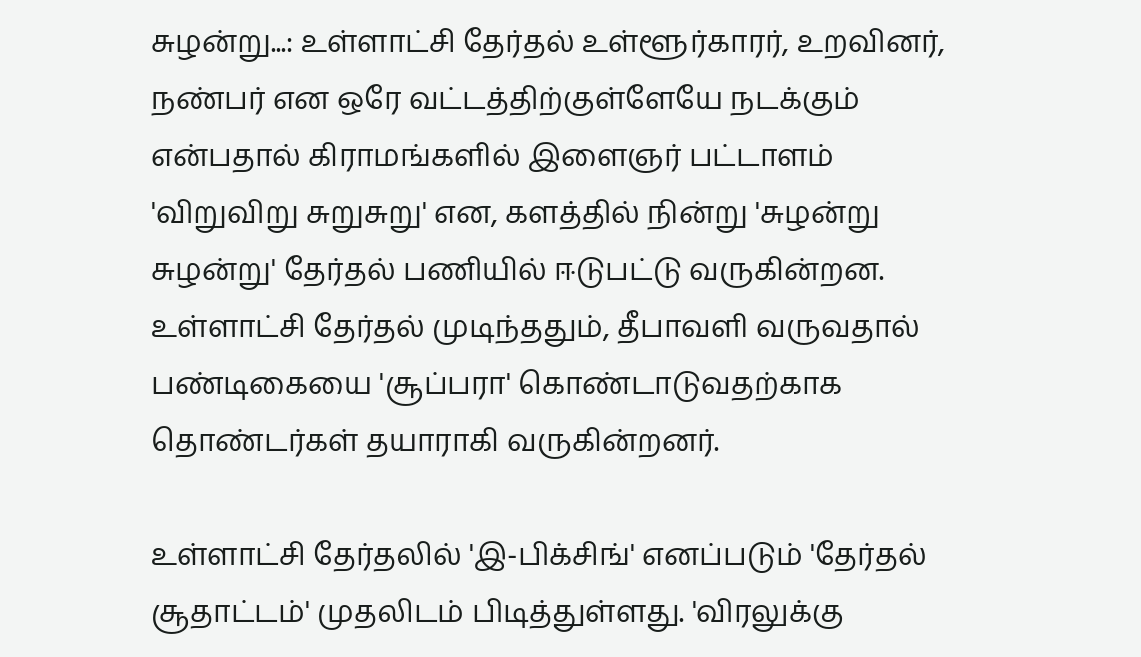சுழன்று...: உள்ளாட்சி தேர்தல் உள்ளூர்காரர், உறவினர், நண்பர் என ஒரே வட்டத்திற்குள்ளேயே நடக்கும் என்பதால் கிராமங்களில் இளைஞர் பட்டாளம் 'விறுவிறு சுறுசுறு' என, களத்தில் நின்று 'சுழன்று சுழன்று' தேர்தல் பணியில் ஈடுபட்டு வருகின்றன. உள்ளாட்சி தேர்தல் முடிந்ததும், தீபாவளி வருவதால் பண்டிகையை 'சூப்பரா' கொண்டாடுவதற்காக தொண்டர்கள் தயாராகி வருகின்றனர்.

உள்ளாட்சி தேர்தலில் 'இ-பிக்சிங்' எனப்படும் 'தேர்தல் சூதாட்டம்' முதலிடம் பிடித்துள்ளது. 'விரலுக்கு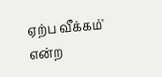ஏற்ப வீக்கம்' என்ற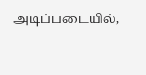அடிப்படையில்,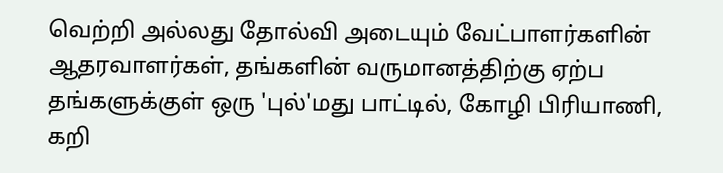வெற்றி அல்லது தோல்வி அடையும் வேட்பாளர்களின் ஆதரவாளர்கள், தங்களின் வருமானத்திற்கு ஏற்ப தங்களுக்குள் ஒரு 'புல்'மது பாட்டில், கோழி பிரியாணி, கறி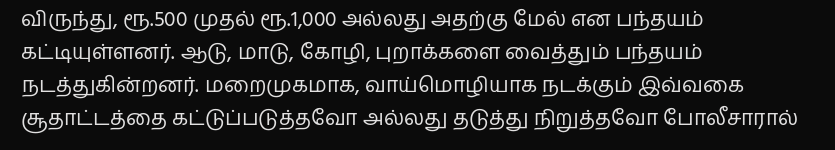விருந்து, ரூ.500 முதல் ரூ.1,000 அல்லது அதற்கு மேல் என பந்தயம் கட்டியுள்ளனர். ஆடு, மாடு, கோழி, புறாக்களை வைத்தும் பந்தயம் நடத்துகின்றனர். மறைமுகமாக, வாய்மொழியாக நடக்கும் இவ்வகை சூதாட்டத்தை கட்டுப்படுத்தவோ அல்லது தடுத்து நிறுத்தவோ போலீசாரால்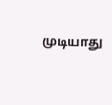முடியாது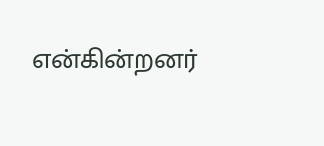என்கின்றனர்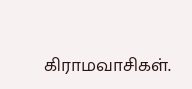கிராமவாசிகள்.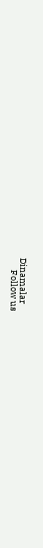Dinamalar
      Follow us